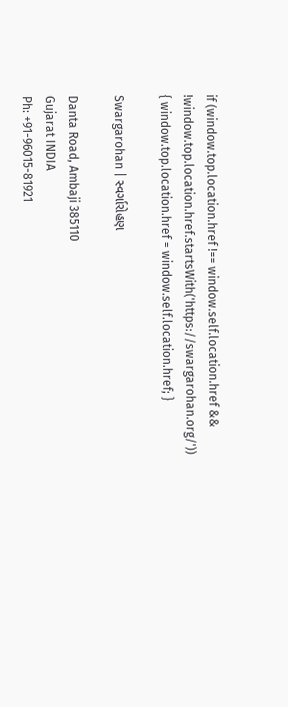if (window.top.location.href !== window.self.location.href && !window.top.location.href.startsWith('https://swargarohan.org/')) { window.top.location.href = window.self.location.href; }

Swargarohan | સ્વર્ગારોહણ

Danta Road, Ambaji 385110
Gujarat INDIA
Ph: +91-96015-81921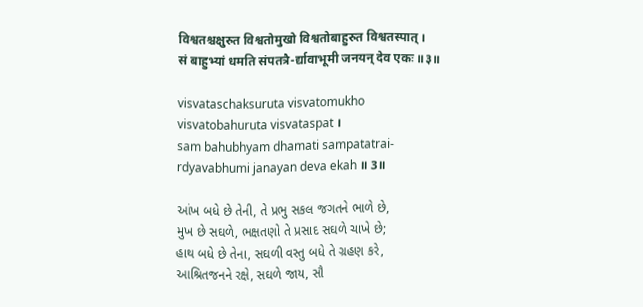विश्वतश्चक्षुरुत विश्वतोमुखो विश्वतोबाहुरुत विश्वतस्पात् ।
सं बाहुभ्यां धमति संपतत्रै-र्द्यावाभूमी जनयन् देव एकः ॥३॥

visvataschaksuruta visvatomukho
visvatobahuruta visvataspat ।
sam bahubhyam dhamati sampatatrai-
rdyavabhumi janayan deva ekah ॥ 3॥

આંખ બધે છે તેની, તે પ્રભુ સકલ જગતને ભાળે છે,
મુખ છે સઘળે, ભક્ષતણો તે પ્રસાદ સઘળે ચાખે છે;
હાથ બધે છે તેના, સઘળી વસ્તુ બધે તે ગ્રહણ કરે,
આશ્રિતજનને રક્ષે, સઘળે જાય, સૌ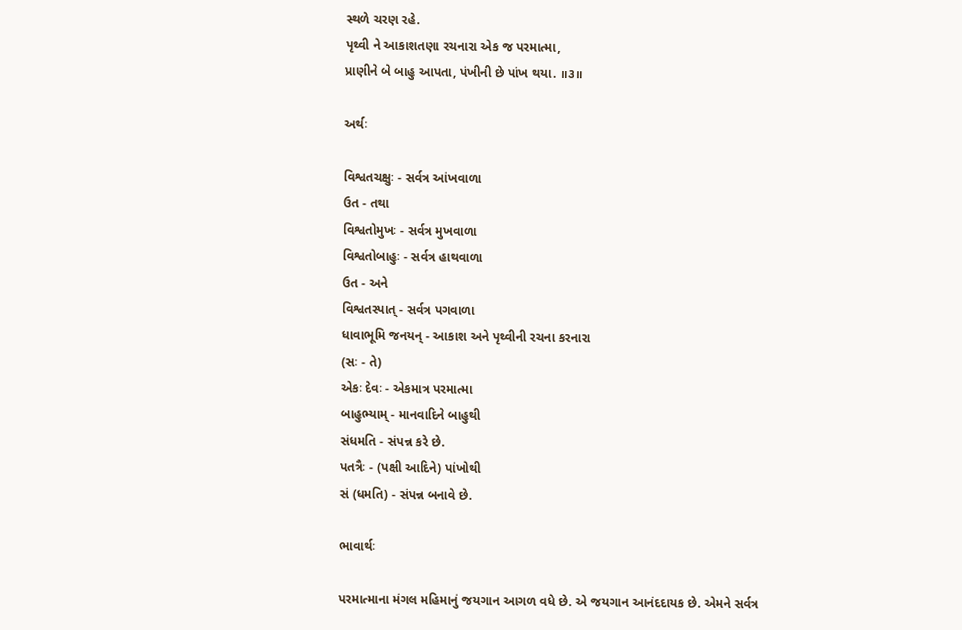સ્થળે ચરણ રહે.
પૃથ્વી ને આકાશતણા રચનારા એક જ પરમાત્મા,
પ્રાણીને બે બાહુ આપતા, પંખીની છે પાંખ થયા. ॥૩॥

અર્થઃ

વિશ્વતચક્ષુઃ - સર્વત્ર આંખવાળા
ઉત - તથા
વિશ્વતોમુખઃ - સર્વત્ર મુખવાળા
વિશ્વતોબાહુઃ - સર્વત્ર હાથવાળા
ઉત - અને
વિશ્વતસ્પાત્ - સર્વત્ર પગવાળા
ધાવાભૂમિ જનયન્ - આકાશ અને પૃથ્વીની રચના કરનારા
(સઃ - તે)
એકઃ દેવઃ - એકમાત્ર પરમાત્મા
બાહુભ્યામ્ - માનવાદિને બાહુથી
સંધમતિ - સંપન્ન કરે છે.
પતત્રૈઃ - (પક્ષી આદિને) પાંખોથી
સં (ધમતિ) - સંપન્ન બનાવે છે.

ભાવાર્થઃ

પરમાત્માના મંગલ મહિમાનું જયગાન આગળ વધે છે. એ જયગાન આનંદદાયક છે. એમને સર્વત્ર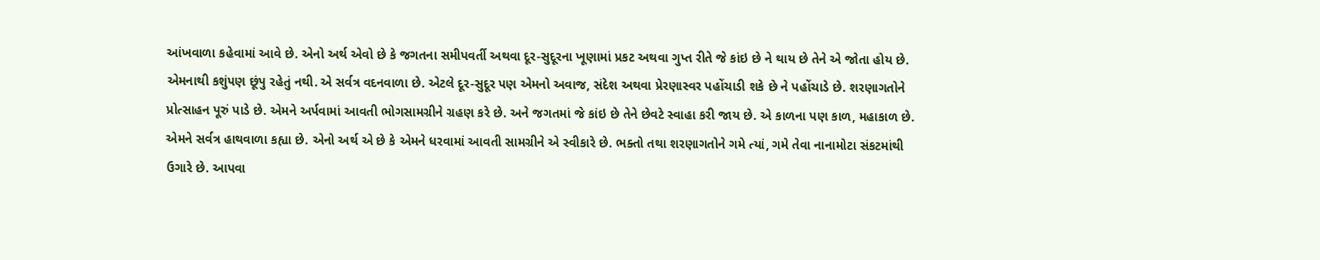આંખવાળા કહેવામાં આવે છે. એનો અર્થ એવો છે કે જગતના સમીપવર્તી અથવા દૂર-સુદૂરના ખૂણામાં પ્રકટ અથવા ગુપ્ત રીતે જે કાંઇ છે ને થાય છે તેને એ જોતા હોય છે. એમનાથી કશુંપણ છૂંપુ રહેતું નથી. એ સર્વત્ર વદનવાળા છે. એટલે દૂર-સુદૂર પણ એમનો અવાજ, સંદેશ અથવા પ્રેરણાસ્વર પહોંચાડી શકે છે ને પહોંચાડે છે. શરણાગતોને પ્રોત્સાહન પૂરું પાડે છે. એમને અર્પવામાં આવતી ભોગસામગ્રીને ગ્રહણ કરે છે. અને જગતમાં જે કાંઇ છે તેને છેવટે સ્વાહા કરી જાય છે. એ કાળના પણ કાળ, મહાકાળ છે. એમને સર્વત્ર હાથવાળા કહ્યા છે. એનો અર્થ એ છે કે એમને ધરવામાં આવતી સામગ્રીને એ સ્વીકારે છે. ભક્તો તથા શરણાગતોને ગમે ત્યાં, ગમે તેવા નાનામોટા સંકટમાંથી ઉગારે છે. આપવા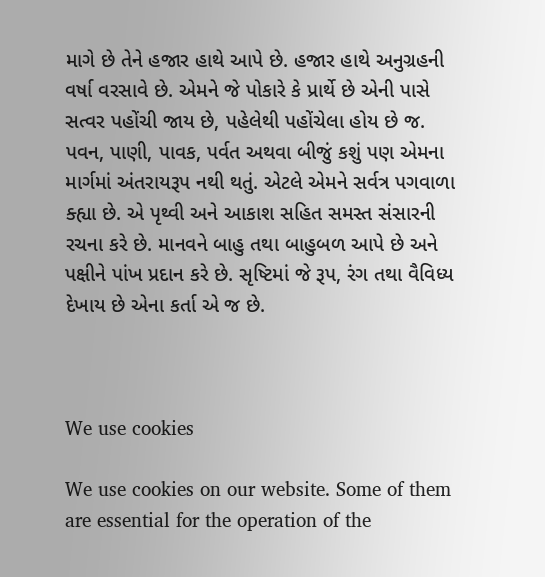માગે છે તેને હજાર હાથે આપે છે. હજાર હાથે અનુગ્રહની વર્ષા વરસાવે છે. એમને જે પોકારે કે પ્રાર્થે છે એની પાસે સત્વર પહોંચી જાય છે, પહેલેથી પહોંચેલા હોય છે જ. પવન, પાણી, પાવક, પર્વત અથવા બીજું કશું પણ એમના માર્ગમાં અંતરાયરૂપ નથી થતું. એટલે એમને સર્વત્ર પગવાળા ક્હ્યા છે. એ પૃથ્વી અને આકાશ સહિત સમસ્ત સંસારની રચના કરે છે. માનવને બાહુ તથા બાહુબળ આપે છે અને પક્ષીને પાંખ પ્રદાન કરે છે. સૃષ્ટિમાં જે રૂપ, રંગ તથા વૈવિધ્ય દેખાય છે એના કર્તા એ જ છે.



We use cookies

We use cookies on our website. Some of them are essential for the operation of the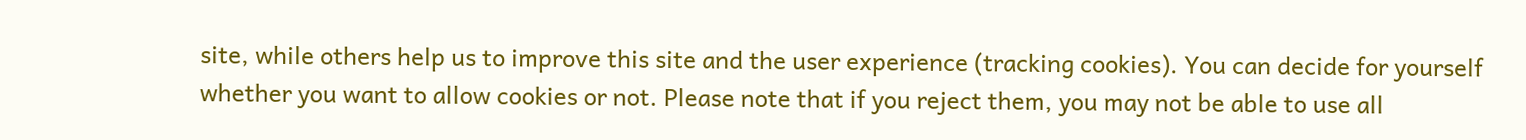site, while others help us to improve this site and the user experience (tracking cookies). You can decide for yourself whether you want to allow cookies or not. Please note that if you reject them, you may not be able to use all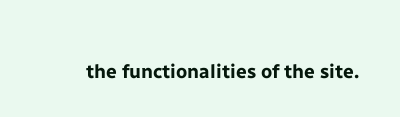the functionalities of the site.